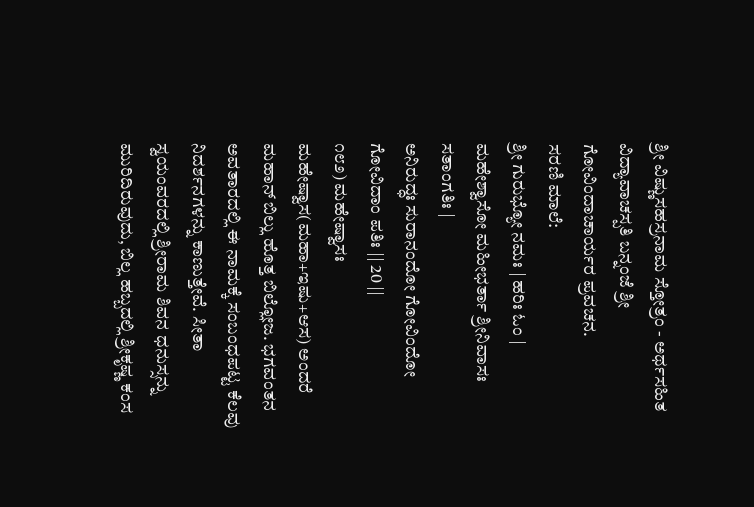ಶ್ರೀ ವಿಷ್ಣುಸಹಸ್ರನಾಮ ಸ್ತೋತ್ರಂ - ಅರ್ಥಸಹಿತ
ವಿದ್ಯಾವಾಚಸ್ಪತಿ ಬನ್ನಂಜೆ ಶ್ರೀ ಗೋವಿಂದಾಚಾರ್ಯರ ಪ್ರವಚನ.
ಸರಣಿ ಮಾಲೆ:
ಶ್ರೀ ಗುರುಭ್ಯೋ ನಮಃ | ಹರಿಃ ಓಂ |
ಮಹೇಶ್ವಾಸೋ ಮಹೀಭರ್ತಾ ಶ್ರೀನಿವಾಸಃ ಸತಾಂಗತಿಃ |
ಅನಿರುದ್ಧಃ ಸುರಾನಂದೋ ಗೋವಿಂದೋ ಗೋವಿದಾಂ ಪತಿಃ || 20 ||
೧೮೨) ಮಹೇಷ್ವಾಸಃ
ಮಹೇಷ್ವಾಸ(ಮಹಾ+ಇಷು+ಆಸ) ಅಂದರೆ ಮಹಾನ್ ಬಿಲ್ಲು ಹೊತ್ತ ಬಿಲ್ಲೋಜ. ಭಗವಂತನ ಅವತಾರದಲ್ಲಿ ಈ ನಾಮಕ್ಕೆ ಸಂಬಂಧಪಟ್ಟ ಕೆಲವು ನಿದರ್ಶನಗಳನ್ನು ಕಾಣುತ್ತೇವೆ. ಸೀತಾ ಸ್ವಯಂವರದಲ್ಲಿ ಶ್ರೀರಾಮ ಶಿವನ ಧನುಸ್ಸನ್ನು ಮುರಿದಿರುವುದು, ಬಿಲ್ಲ ಹಬ್ಬದಲ್ಲಿ ಶ್ರೀಕೃಷ್ಣ ಕಂಸ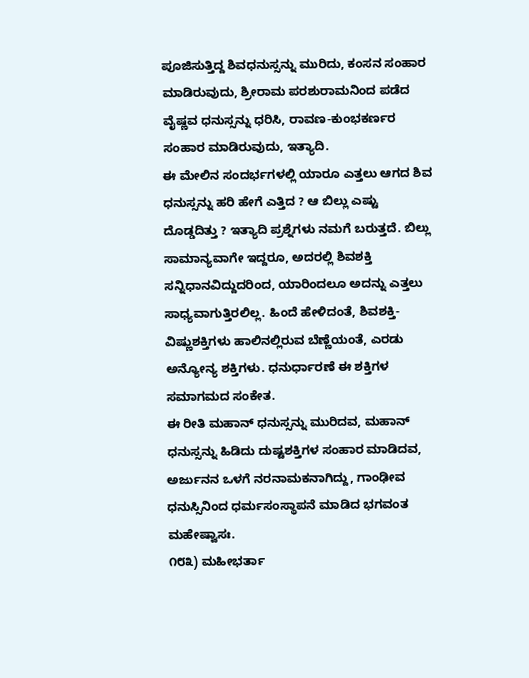ಪೂಜಿಸುತ್ತಿದ್ದ ಶಿವಧನುಸ್ಸನ್ನು ಮುರಿದು, ಕಂಸನ ಸಂಹಾರ ಮಾಡಿರುವುದು, ಶ್ರೀರಾಮ ಪರಶುರಾಮನಿಂದ ಪಡೆದ ವೈಷ್ಣವ ಧನುಸ್ಸನ್ನು ಧರಿಸಿ, ರಾವಣ-ಕುಂಭಕರ್ಣರ ಸಂಹಾರ ಮಾಡಿರುವುದು, ಇತ್ಯಾದಿ.
ಈ ಮೇಲಿನ ಸಂದರ್ಭಗಳಲ್ಲಿ ಯಾರೂ ಎತ್ತಲು ಆಗದ ಶಿವ ಧನುಸ್ಸನ್ನು ಹರಿ ಹೇಗೆ ಎತ್ತಿದ ? ಆ ಬಿಲ್ಲು ಎಷ್ಟು ದೊಡ್ಡದಿತ್ತು ? ಇತ್ಯಾದಿ ಪ್ರಶ್ನೆಗಳು ನಮಗೆ ಬರುತ್ತದೆ. ಬಿಲ್ಲು ಸಾಮಾನ್ಯವಾಗೇ ಇದ್ದರೂ, ಅದರಲ್ಲಿ ಶಿವಶಕ್ತಿ ಸನ್ನಿಧಾನವಿದ್ದುದರಿಂದ, ಯಾರಿಂದಲೂ ಅದನ್ನು ಎತ್ತಲು ಸಾಧ್ಯವಾಗುತ್ತಿರಲಿಲ್ಲ. ಹಿಂದೆ ಹೇಳಿದಂತೆ, ಶಿವಶಕ್ತಿ-ವಿಷ್ಣುಶಕ್ತಿಗಳು ಹಾಲಿನಲ್ಲಿರುವ ಬೆಣ್ಣೆಯಂತೆ, ಎರಡು ಅನ್ಯೋನ್ಯ ಶಕ್ತಿಗಳು. ಧನುರ್ಧಾರಣೆ ಈ ಶಕ್ತಿಗಳ ಸಮಾಗಮದ ಸಂಕೇತ.
ಈ ರೀತಿ ಮಹಾನ್ ಧನುಸ್ಸನ್ನು ಮುರಿದವ, ಮಹಾನ್ ಧನುಸ್ಸನ್ನು ಹಿಡಿದು ದುಷ್ಟಶಕ್ತಿಗಳ ಸಂಹಾರ ಮಾಡಿದವ, ಅರ್ಜುನನ ಒಳಗೆ ನರನಾಮಕನಾಗಿದ್ದು, ಗಾಂಢೀವ ಧನುಸ್ಸಿನಿಂದ ಧರ್ಮಸಂಸ್ಥಾಪನೆ ಮಾಡಿದ ಭಗವಂತ ಮಹೇಷ್ವಾಸಃ.
೧೮೩) ಮಹೀಭರ್ತಾ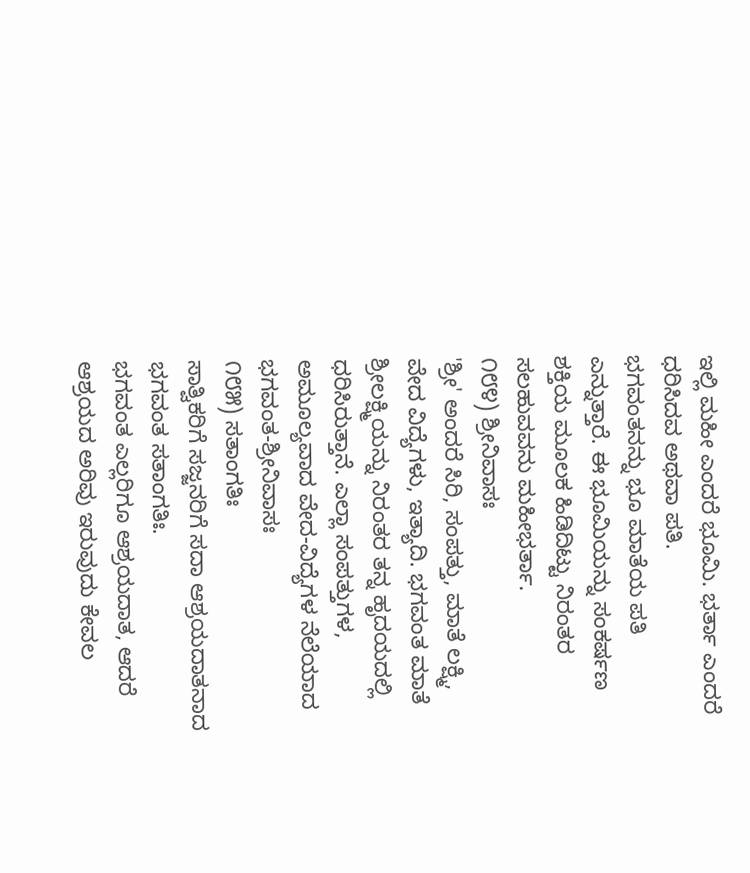ಇಲ್ಲಿ ಮಹೀ ಎಂದರೆ ಭೂಮಿ. ಭರ್ತಾ ಎಂದರೆ ಧರಿಸಿದವ ಅಥವಾ ಪತಿ.
ಭಗವಂತನನ್ನು ಭೂ ಮಾತೆಯ ಪತಿ ಎನ್ನುತ್ತಾರೆ. ಈ ಭೂಮಿಯನ್ನು ಸಂಕರ್ಷಣ ಶಕ್ತಿಯ ಮೂಲಕ ಹಿಡಿದಿಟ್ಟು ನಿರಂತರ ಸಲಹುವವನು ಮಹೀಭರ್ತಾ.
೧೮೪) ಶ್ರೀನಿವಾಸಃ
'ಶ್ರೀ' ಅಂದರೆ ಸಿರಿ, ಸಂಪತ್ತು, ಮಾತೆ ಲಕ್ಷ್ಮಿ, ವೇದ ವಿದ್ಯೆಗಳು, ಇತ್ಯಾದಿ. ಭಗವಂತ ಮಾತೆ ಶ್ರೀಲಕ್ಷ್ಮಿಯನ್ನು ನಿರಂತರ ತನ್ನ ಹೃದಯದಲ್ಲಿ ಧರಿಸಿರುತ್ತಾನೆ. ಎಲ್ಲಾ ಸಂಪತ್ತುಗಳ, ಅಮೂಲ್ಯವಾದ ವೇದ-ವಿದ್ಯೆಗಳ ನೆಲೆಯಾದ ಭಗವಂತ-ಶ್ರೀನಿವಾಸಃ
೧೮೫) ಸತಾಂಗತಿಃ
ಸಾತ್ವಿಕರಿಗೆ ಸಜ್ಜನರಿಗೆ ಸದಾ ಆಶ್ರಯದಾತನಾದ ಭಗವಂತ ಸತಾಂಗತಿಃ.
ಭಗವಂತ ಎಲ್ಲರಿಗೂ ಆಶ್ರಯದಾತ, ಆದರೆ ಆಶ್ರಯದ ಅರಿವು ಇರುವುದು ಕೇವಲ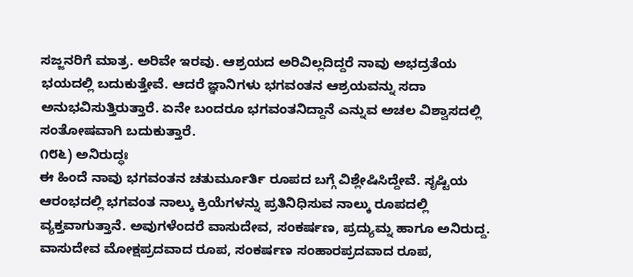ಸಜ್ಜನರಿಗೆ ಮಾತ್ರ. ಅರಿವೇ ಇರವು. ಆಶ್ರಯದ ಅರಿವಿಲ್ಲದಿದ್ದರೆ ನಾವು ಅಭದ್ರತೆಯ ಭಯದಲ್ಲಿ ಬದುಕುತ್ತೇವೆ. ಆದರೆ ಜ್ಞಾನಿಗಳು ಭಗವಂತನ ಆಶ್ರಯವನ್ನು ಸದಾ ಅನುಭವಿಸುತ್ತಿರುತ್ತಾರೆ. ಏನೇ ಬಂದರೂ ಭಗವಂತನಿದ್ದಾನೆ ಎನ್ನುವ ಅಚಲ ವಿಶ್ವಾಸದಲ್ಲಿ ಸಂತೋಷವಾಗಿ ಬದುಕುತ್ತಾರೆ.
೧೮೬) ಅನಿರುದ್ಧಃ
ಈ ಹಿಂದೆ ನಾವು ಭಗವಂತನ ಚತುರ್ಮೂರ್ತಿ ರೂಪದ ಬಗ್ಗೆ ವಿಶ್ಲೇಷಿಸಿದ್ದೇವೆ. ಸೃಷ್ಟಿಯ ಆರಂಭದಲ್ಲಿ ಭಗವಂತ ನಾಲ್ಕು ಕ್ರಿಯೆಗಳನ್ನು ಪ್ರತಿನಿಧಿಸುವ ನಾಲ್ಕು ರೂಪದಲ್ಲಿ ವ್ಯಕ್ತವಾಗುತ್ತಾನೆ. ಅವುಗಳೆಂದರೆ ವಾಸುದೇವ, ಸಂಕರ್ಷಣ, ಪ್ರದ್ಯುಮ್ನ ಹಾಗೂ ಅನಿರುದ್ದ. ವಾಸುದೇವ ಮೋಕ್ಷಪ್ರದವಾದ ರೂಪ, ಸಂಕರ್ಷಣ ಸಂಹಾರಪ್ರದವಾದ ರೂಪ,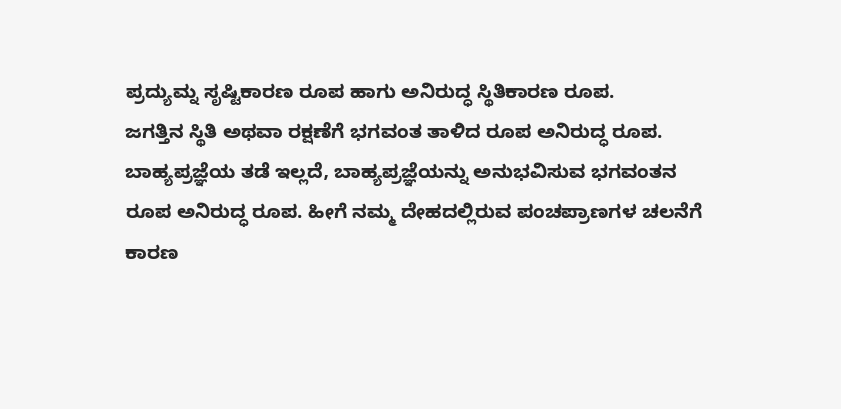ಪ್ರದ್ಯುಮ್ನ ಸೃಷ್ಟಿಕಾರಣ ರೂಪ ಹಾಗು ಅನಿರುದ್ಧ ಸ್ಥಿತಿಕಾರಣ ರೂಪ.
ಜಗತ್ತಿನ ಸ್ಥಿತಿ ಅಥವಾ ರಕ್ಷಣೆಗೆ ಭಗವಂತ ತಾಳಿದ ರೂಪ ಅನಿರುದ್ಧ ರೂಪ. ಬಾಹ್ಯಪ್ರಜ್ಞೆಯ ತಡೆ ಇಲ್ಲದೆ, ಬಾಹ್ಯಪ್ರಜ್ಞೆಯನ್ನು ಅನುಭವಿಸುವ ಭಗವಂತನ ರೂಪ ಅನಿರುದ್ಧ ರೂಪ. ಹೀಗೆ ನಮ್ಮ ದೇಹದಲ್ಲಿರುವ ಪಂಚಪ್ರಾಣಗಳ ಚಲನೆಗೆ ಕಾರಣ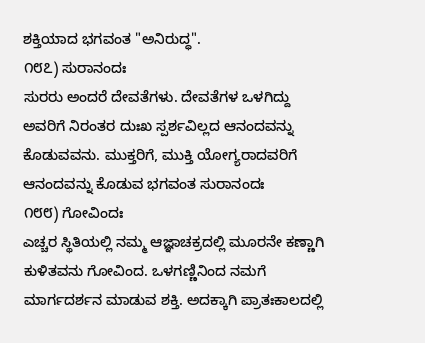ಶಕ್ತಿಯಾದ ಭಗವಂತ "ಅನಿರುದ್ಧ".
೧೮೭) ಸುರಾನಂದಃ
ಸುರರು ಅಂದರೆ ದೇವತೆಗಳು. ದೇವತೆಗಳ ಒಳಗಿದ್ದು ಅವರಿಗೆ ನಿರಂತರ ದುಃಖ ಸ್ಪರ್ಶವಿಲ್ಲದ ಆನಂದವನ್ನು ಕೊಡುವವನು. ಮುಕ್ತರಿಗೆ, ಮುಕ್ತಿ ಯೋಗ್ಯರಾದವರಿಗೆ ಆನಂದವನ್ನು ಕೊಡುವ ಭಗವಂತ ಸುರಾನಂದಃ
೧೮೮) ಗೋವಿಂದಃ
ಎಚ್ಚರ ಸ್ಥಿತಿಯಲ್ಲಿ ನಮ್ಮ ಆಜ್ಞಾಚಕ್ರದಲ್ಲಿ ಮೂರನೇ ಕಣ್ಣಾಗಿ ಕುಳಿತವನು ಗೋವಿಂದ. ಒಳಗಣ್ಣಿನಿಂದ ನಮಗೆ ಮಾರ್ಗದರ್ಶನ ಮಾಡುವ ಶಕ್ತಿ. ಅದಕ್ಕಾಗಿ ಪ್ರಾತಃಕಾಲದಲ್ಲಿ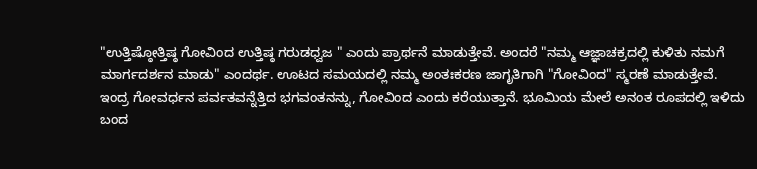"ಉತ್ತಿಷ್ಠೋತ್ತಿಷ್ಠ ಗೋವಿಂದ ಉತ್ತಿಷ್ಠ ಗರುಡಧ್ವಜ " ಎಂದು ಪ್ರಾರ್ಥನೆ ಮಾಡುತ್ತೇವೆ. ಅಂದರೆ "ನಮ್ಮ ಆಜ್ಞಾಚಕ್ರದಲ್ಲಿ ಕುಳಿತು ನಮಗೆ ಮಾರ್ಗದರ್ಶನ ಮಾಡು" ಎಂದರ್ಥ. ಊಟದ ಸಮಯದಲ್ಲಿ ನಮ್ಮ ಅಂತಃಕರಣ ಜಾಗೃತಿಗಾಗಿ "ಗೋವಿಂದ" ಸ್ಮರಣೆ ಮಾಡುತ್ತೇವೆ.
ಇಂದ್ರ ಗೋವರ್ಧನ ಪರ್ವತವನ್ನೆತ್ತಿದ ಭಗವಂತನನ್ನು, ಗೋವಿಂದ ಎಂದು ಕರೆಯುತ್ತಾನೆ. ಭೂಮಿಯ ಮೇಲೆ ಅನಂತ ರೂಪದಲ್ಲಿ ಇಳಿದು ಬಂದ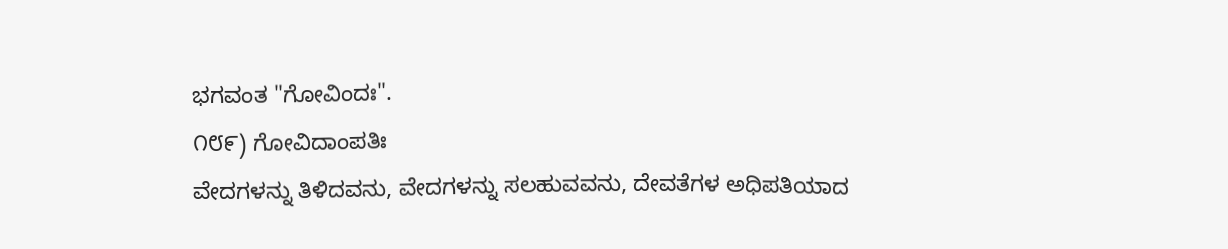ಭಗವಂತ "ಗೋವಿಂದಃ".
೧೮೯) ಗೋವಿದಾಂಪತಿಃ
ವೇದಗಳನ್ನು ತಿಳಿದವನು, ವೇದಗಳನ್ನು ಸಲಹುವವನು, ದೇವತೆಗಳ ಅಧಿಪತಿಯಾದ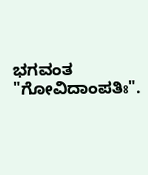ಭಗವಂತ "ಗೋವಿದಾಂಪತಿಃ".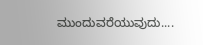ಮುಂದುವರೆಯುವುದು....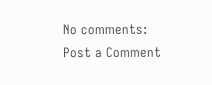No comments:
Post a Comment